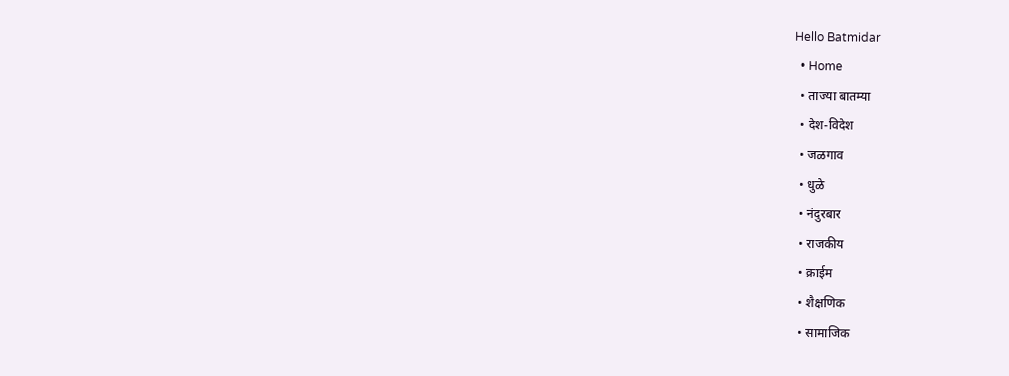Hello Batmidar
  • Home
  • ताज्या बातम्या
  • देश-विदेश
  • जळगाव
  • धुळे
  • नंदुरबार
  • राजकीय
  • क्राईम
  • शैक्षणिक
  • सामाजिक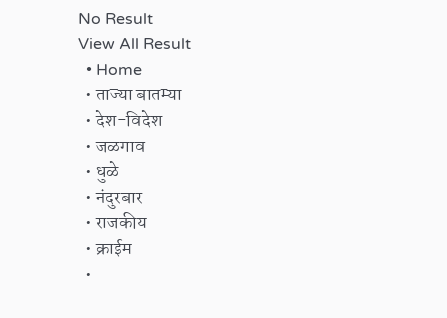No Result
View All Result
  • Home
  • ताज्या बातम्या
  • देश-विदेश
  • जळगाव
  • धुळे
  • नंदुरबार
  • राजकीय
  • क्राईम
  •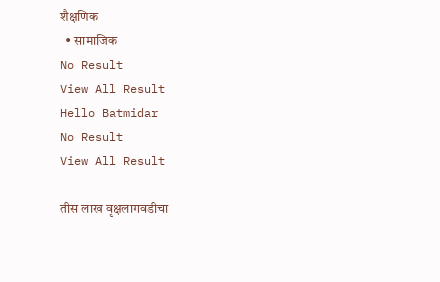शैक्षणिक
  • सामाजिक
No Result
View All Result
Hello Batmidar
No Result
View All Result

तीस लाख वृक्षलागवडीचा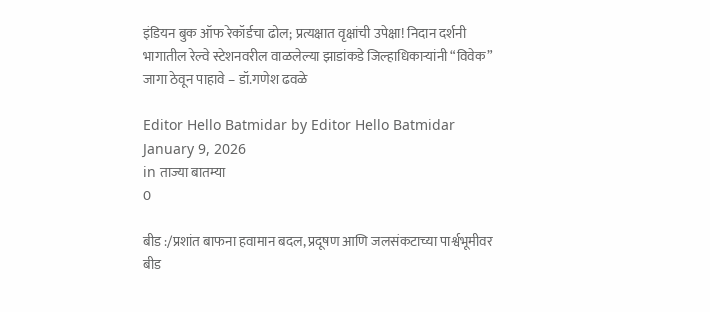इंडियन बुक ऑफ रेकॉर्डचा ढोल; प्रत्यक्षात वृक्षांची उपेक्षा! निदान दर्शनी भागातील रेल्वे स्टेशनवरील वाळलेल्या झाडांकडे जिल्हाधिकाऱ्यांनी “विवेक” जागा ठेवून पाहावे – डॉ.गणेश ढवळे

Editor Hello Batmidar by Editor Hello Batmidar
January 9, 2026
in ताज्या बातम्या
0

बीड :/प्रशांत बाफना हवामान बदल, प्रदूषण आणि जलसंकटाच्या पार्श्वभूमीवर बीड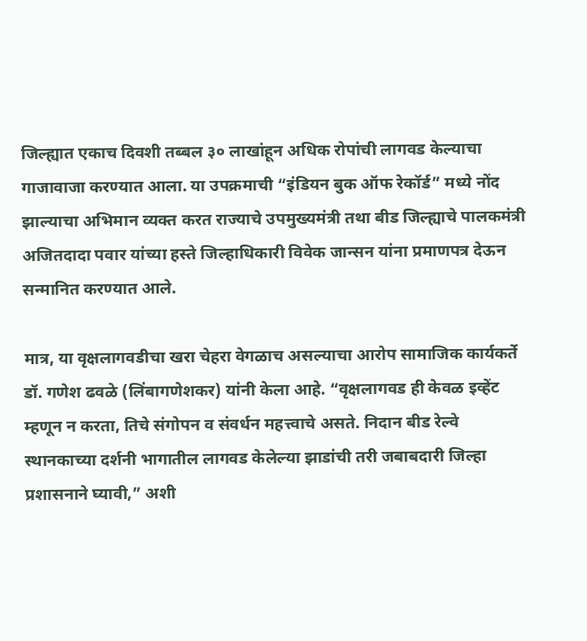जिल्ह्यात एकाच दिवशी तब्बल ३० लाखांहून अधिक रोपांची लागवड केल्याचा गाजावाजा करण्यात आला. या उपक्रमाची “इंडियन बुक ऑफ रेकॉर्ड” मध्ये नोंद झाल्याचा अभिमान व्यक्त करत राज्याचे उपमुख्यमंत्री तथा बीड जिल्ह्याचे पालकमंत्री अजितदादा पवार यांच्या हस्ते जिल्हाधिकारी विवेक जान्सन यांना प्रमाणपत्र देऊन सन्मानित करण्यात आले.

मात्र, या वृक्षलागवडीचा खरा चेहरा वेगळाच असल्याचा आरोप सामाजिक कार्यकर्ते डॉ. गणेश ढवळे (लिंबागणेशकर) यांनी केला आहे. “वृक्षलागवड ही केवळ इव्हेंट म्हणून न करता, तिचे संगोपन व संवर्धन महत्त्वाचे असते. निदान बीड रेल्वे स्थानकाच्या दर्शनी भागातील लागवड केलेल्या झाडांची तरी जबाबदारी जिल्हा प्रशासनाने घ्यावी,” अशी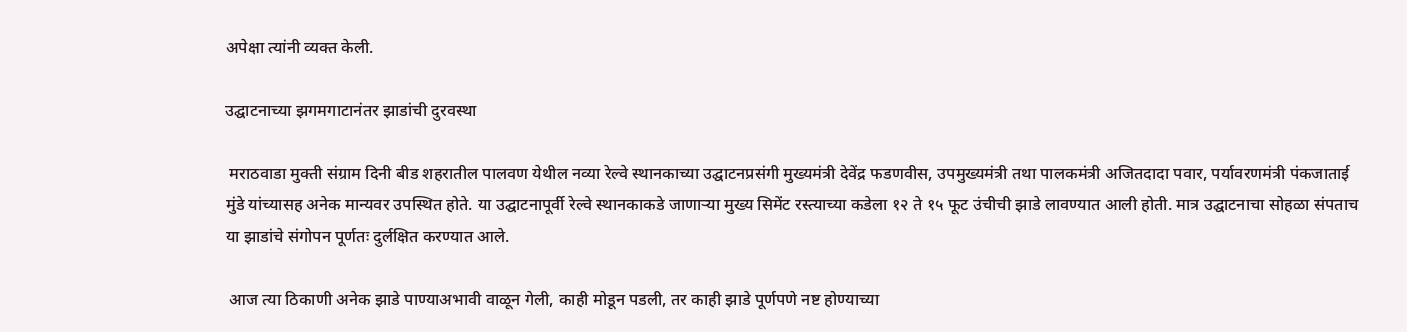अपेक्षा त्यांनी व्यक्त केली.

उद्घाटनाच्या झगमगाटानंतर झाडांची दुरवस्था

 मराठवाडा मुक्ती संग्राम दिनी बीड शहरातील पालवण येथील नव्या रेल्वे स्थानकाच्या उद्घाटनप्रसंगी मुख्यमंत्री देवेंद्र फडणवीस, उपमुख्यमंत्री तथा पालकमंत्री अजितदादा पवार, पर्यावरणमंत्री पंकजाताई मुंडे यांच्यासह अनेक मान्यवर उपस्थित होते. या उद्घाटनापूर्वी रेल्वे स्थानकाकडे जाणाऱ्या मुख्य सिमेंट रस्त्याच्या कडेला १२ ते १५ फूट उंचीची झाडे लावण्यात आली होती. मात्र उद्घाटनाचा सोहळा संपताच या झाडांचे संगोपन पूर्णतः दुर्लक्षित करण्यात आले.

 आज त्या ठिकाणी अनेक झाडे पाण्याअभावी वाळून गेली, काही मोडून पडली, तर काही झाडे पूर्णपणे नष्ट होण्याच्या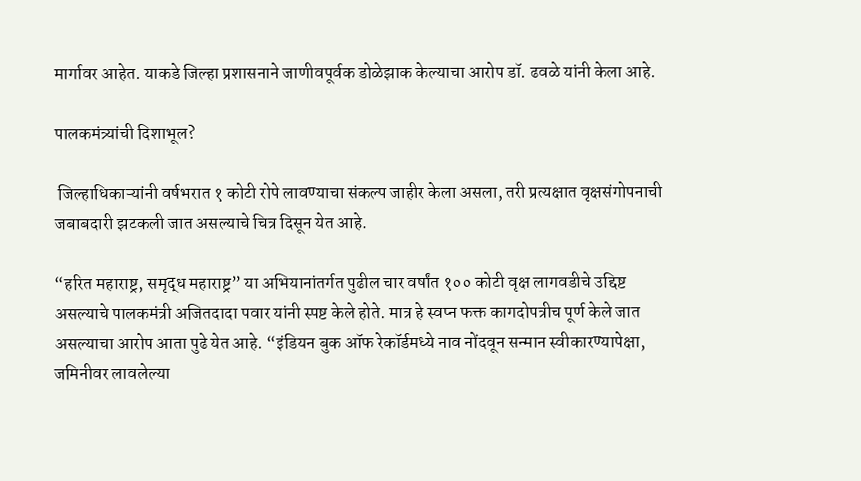मार्गावर आहेत. याकडे जिल्हा प्रशासनाने जाणीवपूर्वक डोळेझाक केल्याचा आरोप डॉ. ढवळे यांनी केला आहे.

पालकमंत्र्यांची दिशाभूल?

 जिल्हाधिकाऱ्यांनी वर्षभरात १ कोटी रोपे लावण्याचा संकल्प जाहीर केला असला, तरी प्रत्यक्षात वृक्षसंगोपनाची जबाबदारी झटकली जात असल्याचे चित्र दिसून येत आहे.

“हरित महाराष्ट्र, समृद्ध महाराष्ट्र” या अभियानांतर्गत पुढील चार वर्षांत १०० कोटी वृक्ष लागवडीचे उद्दिष्ट असल्याचे पालकमंत्री अजितदादा पवार यांनी स्पष्ट केले होते. मात्र हे स्वप्न फक्त कागदोपत्रीच पूर्ण केले जात असल्याचा आरोप आता पुढे येत आहे. “इंडियन बुक ऑफ रेकॉर्डमध्ये नाव नोंदवून सन्मान स्वीकारण्यापेक्षा, जमिनीवर लावलेल्या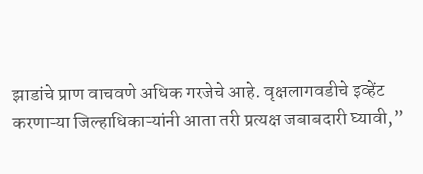झाडांचे प्राण वाचवणे अधिक गरजेचे आहे. वृक्षलागवडीचे इव्हेंट करणाऱ्या जिल्हाधिकाऱ्यांनी आता तरी प्रत्यक्ष जबाबदारी घ्यावी,”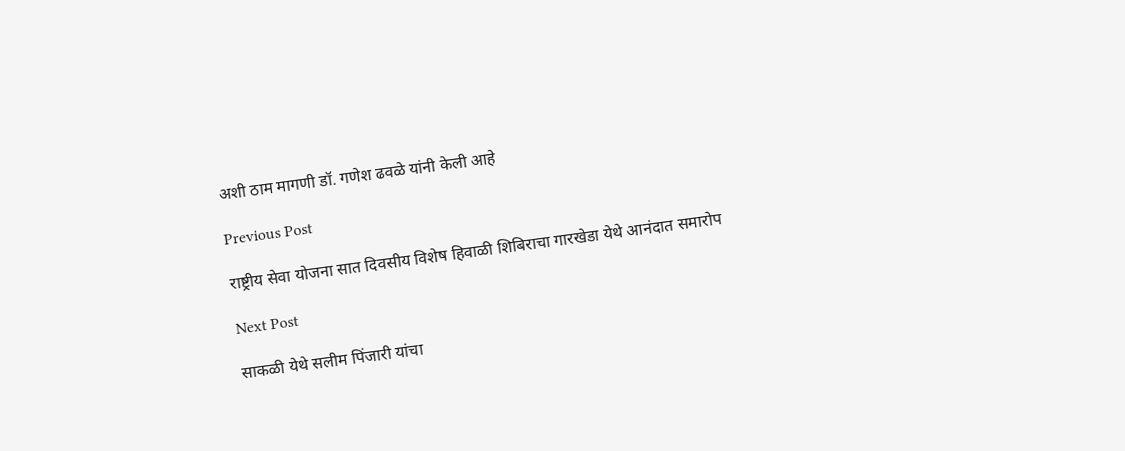अशी ठाम मागणी डॉ. गणेश ढवळे यांनी केली आहे

Previous Post

राष्ट्रीय सेवा योजना सात दिवसीय विशेष हिवाळी शिबिराचा गारखेडा येथे आनंदात समारोप

Next Post

साकळी येथे सलीम पिंजारी यांचा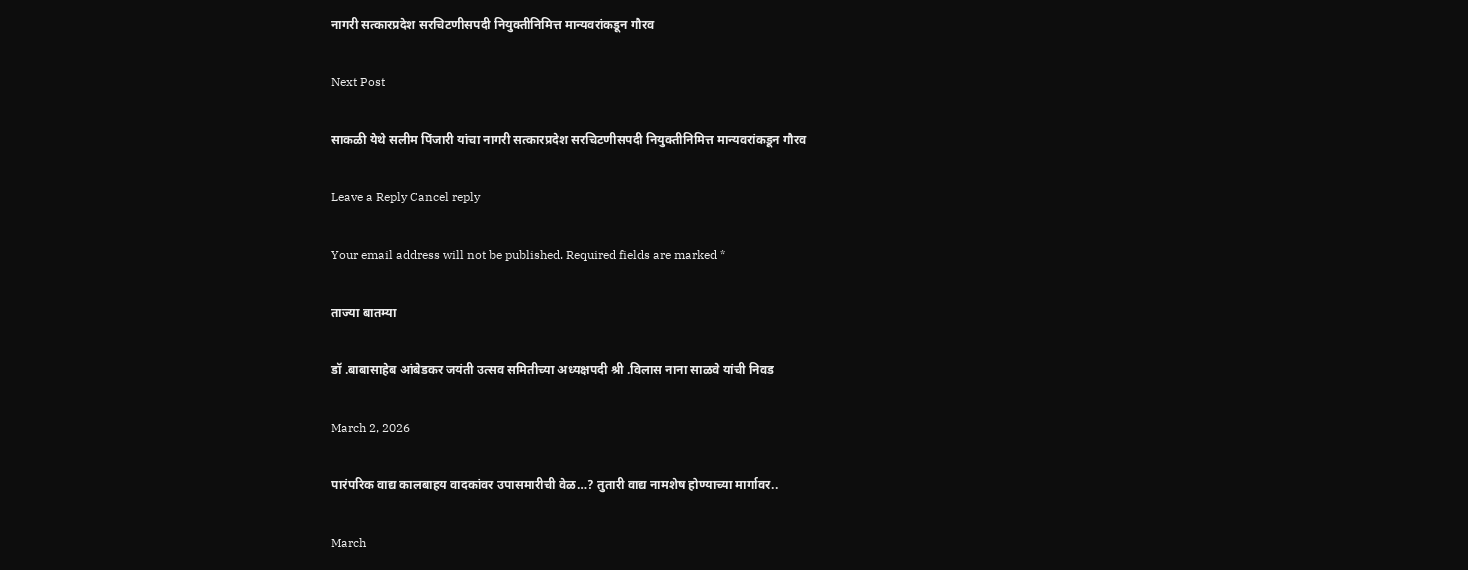नागरी सत्कारप्रदेश सरचिटणीसपदी नियुक्तीनिमित्त मान्यवरांकडून गौरव

Next Post

साकळी येथे सलीम पिंजारी यांचा नागरी सत्कारप्रदेश सरचिटणीसपदी नियुक्तीनिमित्त मान्यवरांकडून गौरव

Leave a Reply Cancel reply

Your email address will not be published. Required fields are marked *

ताज्या बातम्या

डॉ .बाबासाहेब आंबेडकर जयंती उत्सव समितीच्या अध्यक्षपदी श्री .विलास नाना साळवे यांची निवड

March 2, 2026

पारंपरिक वाद्य कालबाहय वादकांवर उपासमारीची वेळ…? तुतारी वाद्य नामशेष होण्याच्या मार्गावर..

March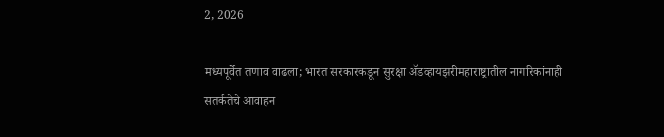2, 2026

मध्यपूर्वेत तणाव वाढला; भारत सरकारकडून सुरक्षा ॲडव्हायझरीमहाराष्ट्रातील नागरिकांनाही सतर्कतेचे आवाहन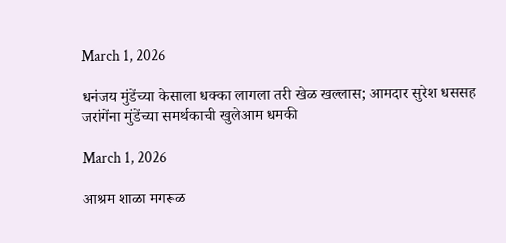March 1, 2026

धनंजय मुंडेंच्या केसाला धक्का लागला तरी खेळ खल्लास; आमदार सुरेश धससह जरांगेंना मुंडेंच्या समर्थकाची खुलेआम धमकी

March 1, 2026

आश्रम शाळा मगरूळ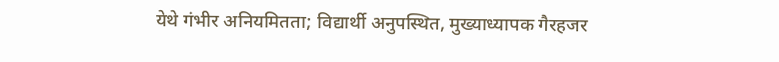येथे गंभीर अनियमितता; विद्यार्थी अनुपस्थित, मुख्याध्यापक गैरहजर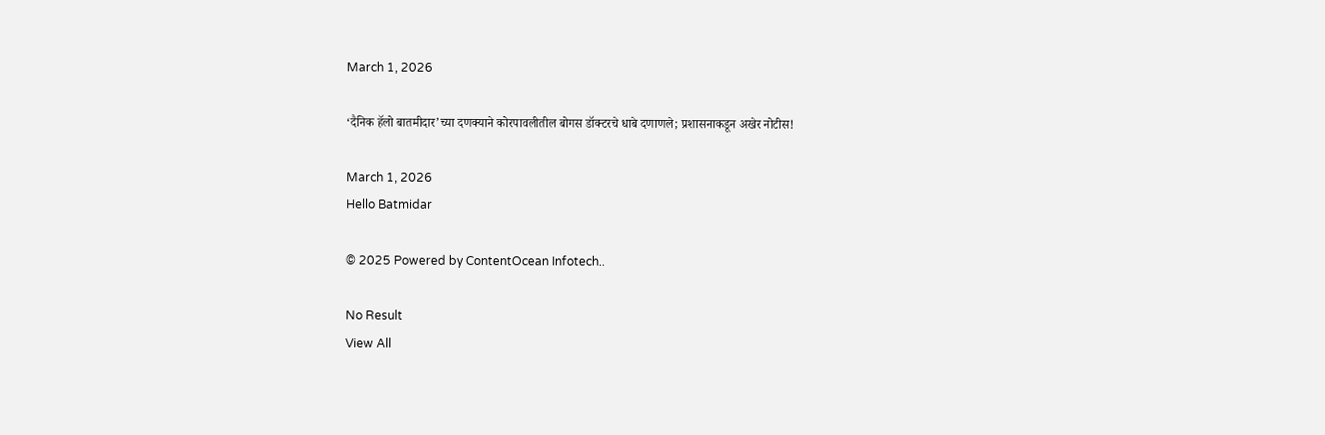March 1, 2026

‘दैनिक हॅलो बातमीदार’च्या दणक्याने कोरपावलीतील बोगस डॉक्टरचे धाबे दणाणले; प्रशासनाकडून अखेर नोटीस!

March 1, 2026
Hello Batmidar

© 2025 Powered by ContentOcean Infotech..

No Result
View All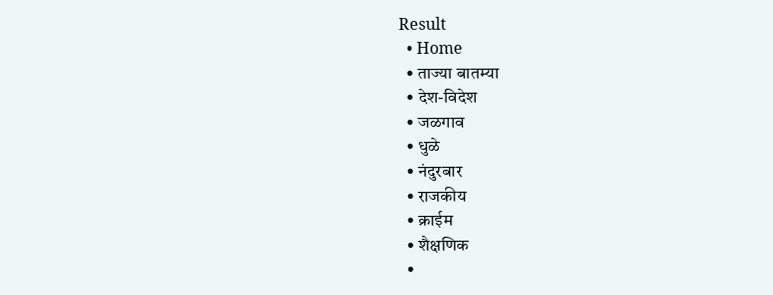Result
  • Home
  • ताज्या बातम्या
  • देश-विदेश
  • जळगाव
  • धुळे
  • नंदुरबार
  • राजकीय
  • क्राईम
  • शैक्षणिक
  •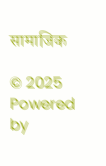सामाजिक

© 2025 Powered by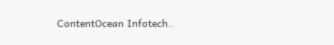ContentOcean Infotech..